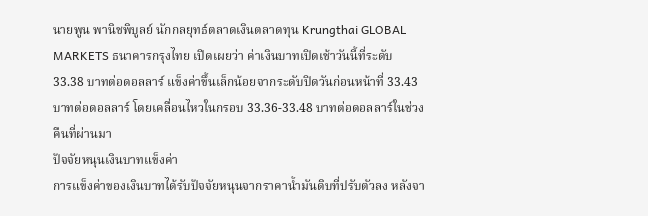นายพูน พานิชพิบูลย์ นักกลยุทธ์ตลาดเงินตลาดทุน Krungthai GLOBAL MARKETS ธนาคารกรุงไทย เปิดเผยว่า ค่าเงินบาทเปิดเช้าวันนี้ที่ระดับ 33.38 บาทต่อดอลลาร์ แข็งค่าขึ้นเล็กน้อยจากระดับปิดวันก่อนหน้าที่ 33.43 บาทต่อดอลลาร์ โดยเคลื่อนไหวในกรอบ 33.36-33.48 บาทต่อดอลลาร์ในช่วงคืนที่ผ่านมา
ปัจจัยหนุนเงินบาทแข็งค่า
การแข็งค่าของเงินบาทได้รับปัจจัยหนุนจากราคาน้ำมันดิบที่ปรับตัวลง หลังจา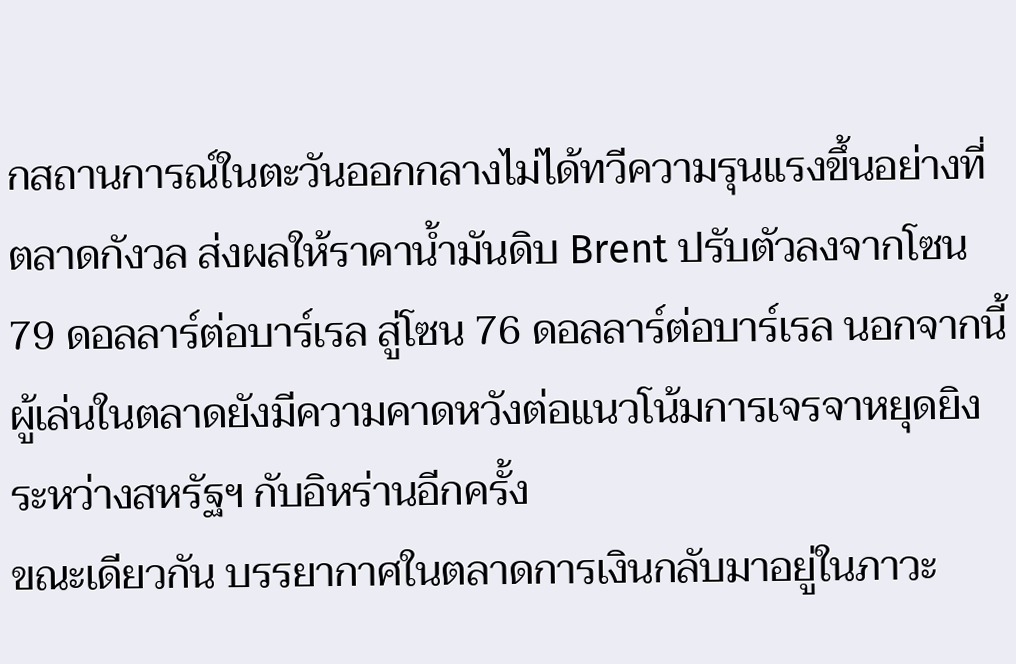กสถานการณ์ในตะวันออกกลางไม่ได้ทวีความรุนแรงขึ้นอย่างที่ตลาดกังวล ส่งผลให้ราคาน้ำมันดิบ Brent ปรับตัวลงจากโซน 79 ดอลลาร์ต่อบาร์เรล สู่โซน 76 ดอลลาร์ต่อบาร์เรล นอกจากนี้ ผู้เล่นในตลาดยังมีความคาดหวังต่อแนวโน้มการเจรจาหยุดยิงระหว่างสหรัฐฯ กับอิหร่านอีกครั้ง
ขณะเดียวกัน บรรยากาศในตลาดการเงินกลับมาอยู่ในภาวะ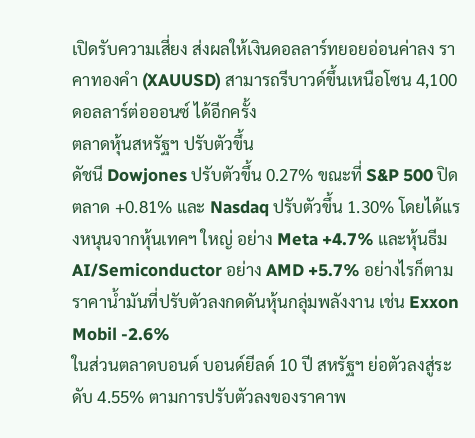เปิดรับความเสี่ยง ส่งผลให้เงินดอลลาร์ทยอยอ่อนค่าลง ราคาทองคำ (XAUUSD) สามารถรีบาวด์ขึ้นเหนือโซน 4,100 ดอลลาร์ต่อออนซ์ ได้อีกครั้ง
ตลาดหุ้นสหรัฐฯ ปรับตัวขึ้น
ดัชนี Dowjones ปรับตัวขึ้น 0.27% ขณะที่ S&P 500 ปิดตลาด +0.81% และ Nasdaq ปรับตัวขึ้น 1.30% โดยได้แรงหนุนจากหุ้นเทคฯ ใหญ่ อย่าง Meta +4.7% และหุ้นธีม AI/Semiconductor อย่าง AMD +5.7% อย่างไรก็ตาม ราคาน้ำมันที่ปรับตัวลงกดดันหุ้นกลุ่มพลังงาน เช่น Exxon Mobil -2.6%
ในส่วนตลาดบอนด์ บอนด์ยีลด์ 10 ปี สหรัฐฯ ย่อตัวลงสู่ระดับ 4.55% ตามการปรับตัวลงของราคาพ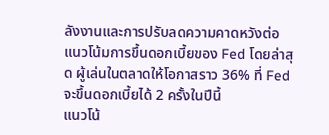ลังงานและการปรับลดความคาดหวังต่อแนวโน้มการขึ้นดอกเบี้ยของ Fed โดยล่าสุด ผู้เล่นในตลาดให้โอกาสราว 36% ที่ Fed จะขึ้นดอกเบี้ยได้ 2 ครั้งในปีนี้
แนวโน้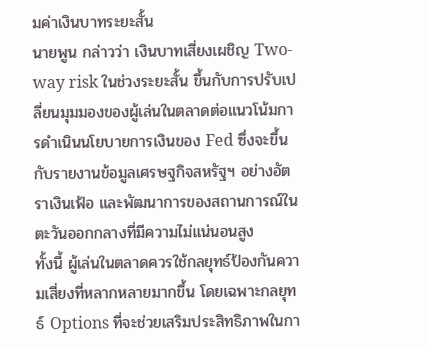มค่าเงินบาทระยะสั้น
นายพูน กล่าวว่า เงินบาทเสี่ยงเผชิญ Two-way risk ในช่วงระยะสั้น ขึ้นกับการปรับเปลี่ยนมุมมองของผู้เล่นในตลาดต่อแนวโน้มการดำเนินนโยบายการเงินของ Fed ซึ่งจะขึ้นกับรายงานข้อมูลเศรษฐกิจสหรัฐฯ อย่างอัตราเงินเฟ้อ และพัฒนาการของสถานการณ์ในตะวันออกกลางที่มีความไม่แน่นอนสูง
ทั้งนี้ ผู้เล่นในตลาดควรใช้กลยุทธ์ป้องกันความเสี่ยงที่หลากหลายมากขึ้น โดยเฉพาะกลยุทธ์ Options ที่จะช่วยเสริมประสิทธิภาพในกา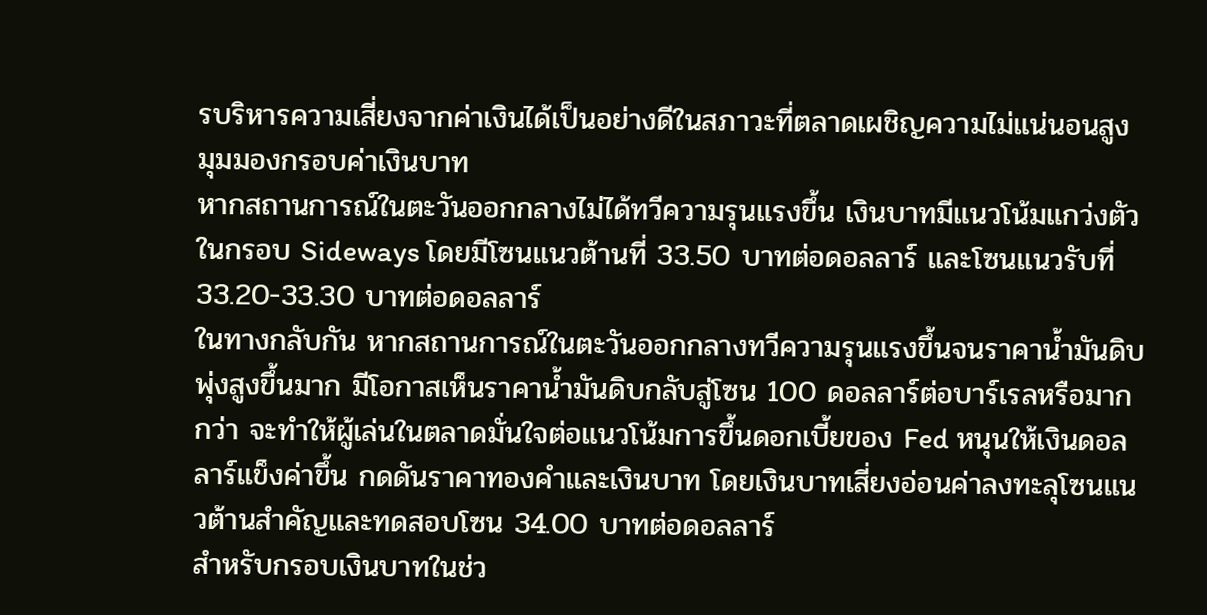รบริหารความเสี่ยงจากค่าเงินได้เป็นอย่างดีในสภาวะที่ตลาดเผชิญความไม่แน่นอนสูง
มุมมองกรอบค่าเงินบาท
หากสถานการณ์ในตะวันออกกลางไม่ได้ทวีความรุนแรงขึ้น เงินบาทมีแนวโน้มแกว่งตัวในกรอบ Sideways โดยมีโซนแนวต้านที่ 33.50 บาทต่อดอลลาร์ และโซนแนวรับที่ 33.20-33.30 บาทต่อดอลลาร์
ในทางกลับกัน หากสถานการณ์ในตะวันออกกลางทวีความรุนแรงขึ้นจนราคาน้ำมันดิบพุ่งสูงขึ้นมาก มีโอกาสเห็นราคาน้ำมันดิบกลับสู่โซน 100 ดอลลาร์ต่อบาร์เรลหรือมากกว่า จะทำให้ผู้เล่นในตลาดมั่นใจต่อแนวโน้มการขึ้นดอกเบี้ยของ Fed หนุนให้เงินดอลลาร์แข็งค่าขึ้น กดดันราคาทองคำและเงินบาท โดยเงินบาทเสี่ยงอ่อนค่าลงทะลุโซนแนวต้านสำคัญและทดสอบโซน 34.00 บาทต่อดอลลาร์
สำหรับกรอบเงินบาทในช่ว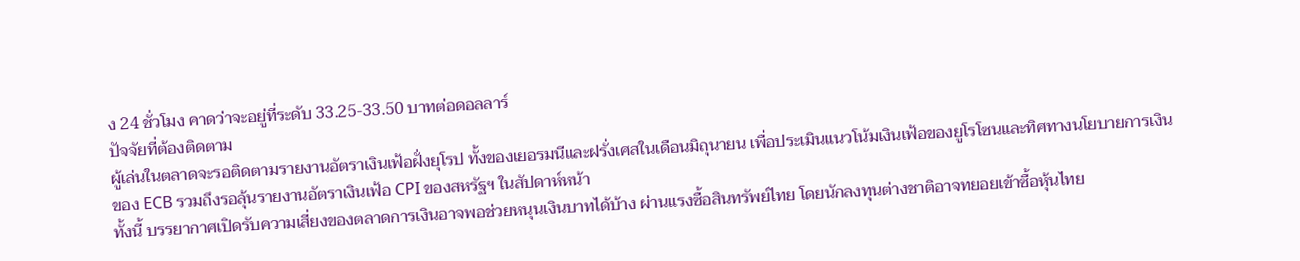ง 24 ชั่วโมง คาดว่าจะอยู่ที่ระดับ 33.25-33.50 บาทต่อดอลลาร์
ปัจจัยที่ต้องติดตาม
ผู้เล่นในตลาดจะรอติดตามรายงานอัตราเงินเฟ้อฝั่งยุโรป ทั้งของเยอรมนีและฝรั่งเศสในเดือนมิถุนายน เพื่อประเมินแนวโน้มเงินเฟ้อของยูโรโซนและทิศทางนโยบายการเงินของ ECB รวมถึงรอลุ้นรายงานอัตราเงินเฟ้อ CPI ของสหรัฐฯ ในสัปดาห์หน้า
ทั้งนี้ บรรยากาศเปิดรับความเสี่ยงของตลาดการเงินอาจพอช่วยหนุนเงินบาทได้บ้าง ผ่านแรงซื้อสินทรัพย์ไทย โดยนักลงทุนต่างชาติอาจทยอยเข้าซื้อหุ้นไทย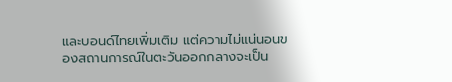และบอนด์ไทยเพิ่มเติม แต่ความไม่แน่นอนของสถานการณ์ในตะวันออกกลางจะเป็น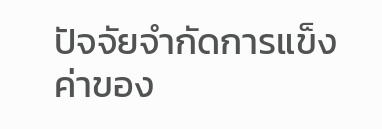ปัจจัยจำกัดการแข็งค่าของ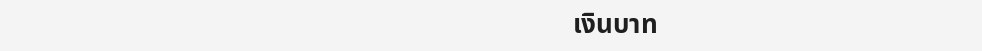เงินบาท